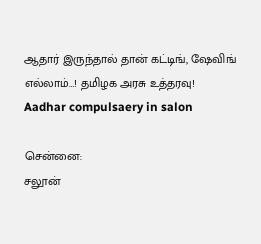ஆதார் இருந்தால் தான் கட்டிங், ஷேவிங் எல்லாம்…! தமிழக அரசு உத்தரவு!
Aadhar compulsaery in salon

சென்னை:
சலூன்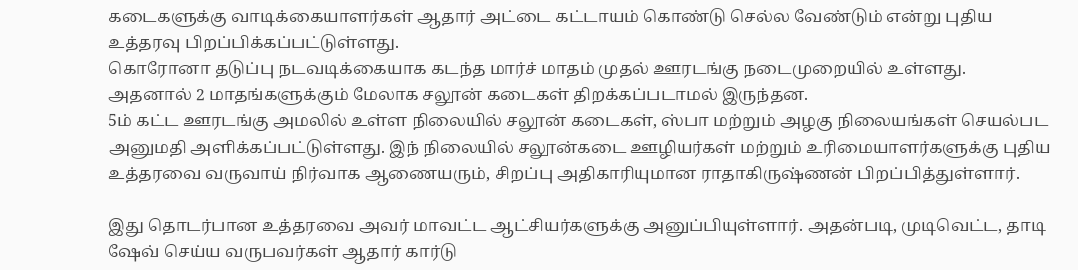கடைகளுக்கு வாடிக்கையாளர்கள் ஆதார் அட்டை கட்டாயம் கொண்டு செல்ல வேண்டும் என்று புதிய உத்தரவு பிறப்பிக்கப்பட்டுள்ளது.
கொரோனா தடுப்பு நடவடிக்கையாக கடந்த மார்ச் மாதம் முதல் ஊரடங்கு நடைமுறையில் உள்ளது. அதனால் 2 மாதங்களுக்கும் மேலாக சலூன் கடைகள் திறக்கப்படாமல் இருந்தன.
5ம் கட்ட ஊரடங்கு அமலில் உள்ள நிலையில் சலூன் கடைகள், ஸ்பா மற்றும் அழகு நிலையங்கள் செயல்பட அனுமதி அளிக்கப்பட்டுள்ளது. இந் நிலையில் சலூன்கடை ஊழியர்கள் மற்றும் உரிமையாளர்களுக்கு புதிய உத்தரவை வருவாய் நிர்வாக ஆணையரும், சிறப்பு அதிகாரியுமான ராதாகிருஷ்ணன் பிறப்பித்துள்ளார்.

இது தொடர்பான உத்தரவை அவர் மாவட்ட ஆட்சியர்களுக்கு அனுப்பியுள்ளார். அதன்படி, முடிவெட்ட, தாடி ஷேவ் செய்ய வருபவர்கள் ஆதார் கார்டு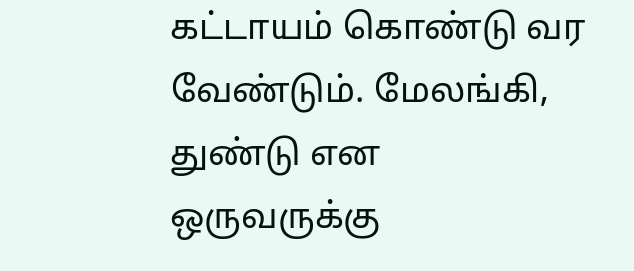கட்டாயம் கொண்டு வர வேண்டும். மேலங்கி, துண்டு என ஒருவருக்கு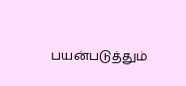பயன்படுத்தும்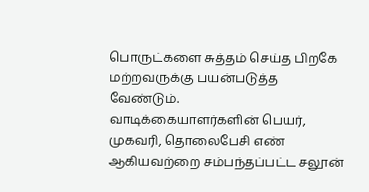பொருட்களை சுத்தம் செய்த பிறகே மற்றவருக்கு பயன்படுத்த வேண்டும்.
வாடிக்கையாளர்களின் பெயர், முகவரி, தொலைபேசி எண் ஆகியவற்றை சம்பந்தப்பட்ட சலூன்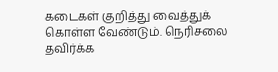கடைகள் குறித்து வைத்துக் கொள்ள வேண்டும். நெரிசலை தவிர்க்க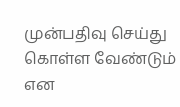முன்பதிவு செய்து கொள்ள வேண்டும் என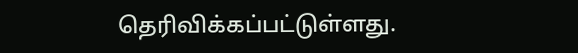தெரிவிக்கப்பட்டுள்ளது.